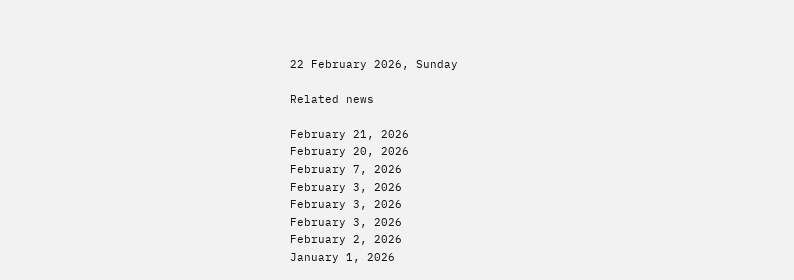22 February 2026, Sunday

Related news

February 21, 2026
February 20, 2026
February 7, 2026
February 3, 2026
February 3, 2026
February 3, 2026
February 2, 2026
January 1, 2026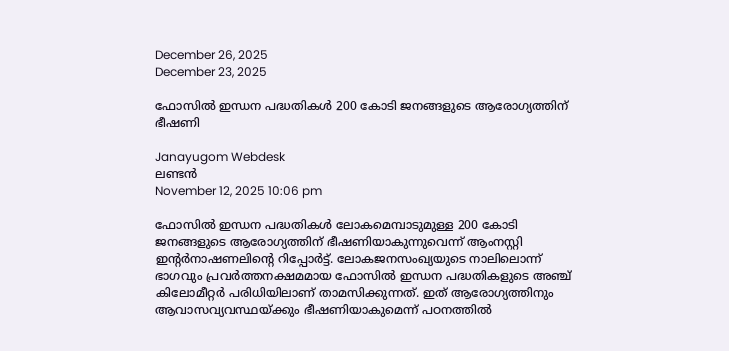December 26, 2025
December 23, 2025

ഫോസിൽ ഇന്ധന പദ്ധതികള്‍ 200 കോടി ജനങ്ങളുടെ ആരോഗ്യത്തിന് ഭീഷണി

Janayugom Webdesk
ലണ്ടന്‍
November 12, 2025 10:06 pm

ഫോസിൽ ഇന്ധന പദ്ധതികൾ ലോകമെമ്പാടുമുള്ള 200 കോടി ജനങ്ങളുടെ ആരോഗ്യത്തിന് ഭീഷണിയാകുന്നുവെന്ന് ആംനസ്റ്റി ഇന്റർനാഷണലിന്റെ റിപ്പോര്‍ട്ട്. ലോകജനസംഖ്യയുടെ നാലിലൊന്ന് ഭാഗവും പ്രവർത്തനക്ഷമമായ ഫോസിൽ ഇന്ധന പദ്ധതികളുടെ അഞ്ച് കിലോമീറ്റര്‍ പരിധിയിലാണ് താമസിക്കുന്നത്. ഇത് ആരോഗ്യത്തിനും ആവാസവ്യവസ്ഥയ്ക്കും ഭീഷണിയാകുമെന്ന് പഠനത്തില്‍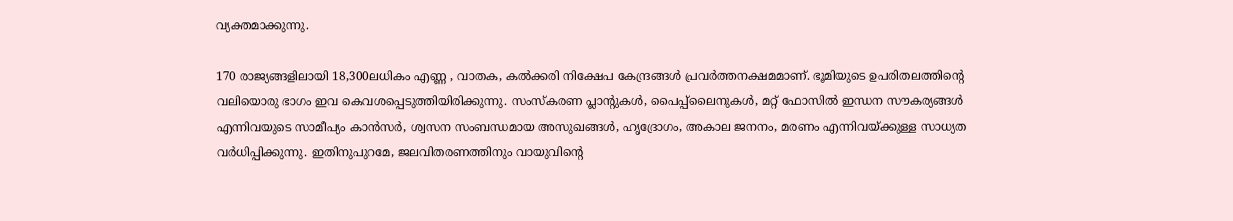വ്യക്തമാക്കുന്നു.

170 രാജ്യങ്ങളിലായി 18,300ലധികം എണ്ണ , വാതക, കൽക്കരി നിക്ഷേപ കേന്ദ്രങ്ങൾ പ്രവര്‍ത്തനക്ഷമമാണ്. ഭൂമിയുടെ ഉപരിതലത്തിന്റെ വലിയൊരു ഭാഗം ഇവ കെവശപ്പെടുത്തിയിരിക്കുന്നു. സംസ്കരണ പ്ലാന്റുകൾ, പൈപ്പ്‌ലൈനുകൾ, മറ്റ് ഫോസിൽ ഇന്ധന സൗകര്യങ്ങൾ എന്നിവയുടെ സാമീപ്യം കാൻസർ, ശ്വസന സംബന്ധമായ അസുഖങ്ങൾ, ഹൃദ്രോഗം, അകാല ജനനം, മരണം എന്നിവയ്ക്കുള്ള സാധ്യത വർധിപ്പിക്കുന്നു. ഇതിനുപുറമേ, ജലവിതരണത്തിനും വായുവിന്റെ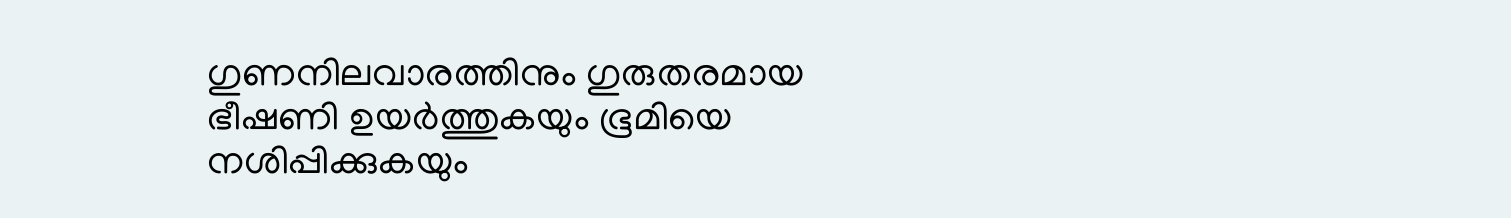ഗുണനിലവാരത്തിനും ഗുരുതരമായ ഭീഷണി ഉയർത്തുകയും ഭൂമിയെ നശിപ്പിക്കുകയും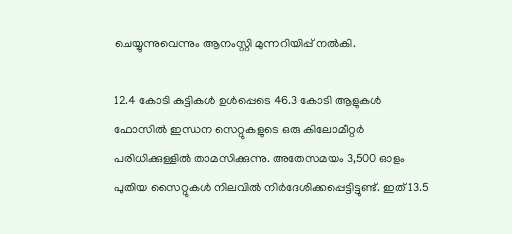ചെയ്യുന്നുവെന്നും ആനംസ്റ്റി മുന്നറിയിപ്പ് നല്‍കി.

12.4 കോടി കുട്ടികള്‍ ഉള്‍പ്പെടെ 46.3 കോടി ആളുകൾ ഫോസില്‍ ഇന്ധന സെറ്റുകളുടെ ഒരു കിലോമീറ്റര്‍ പരിധിക്കുള്ളില്‍ താമസിക്കുന്നു. അതേസമയം 3,500 ഓളം പുതിയ സൈറ്റുകൾ നിലവിൽ നിർദേശിക്കപ്പെട്ടിട്ടുണ്ട്. ഇത് 13.5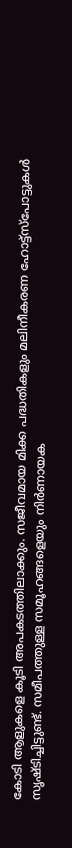കോടി ആളുകളെ കൂടി അപകടത്തിലാക്കും. സജീവമായ മിക്ക പദ്ധതികളും മലിനീകരണ ഹോട്ട്‌സ്‌പോട്ടുകൾ സൃഷ്ടിച്ചിട്ടുണ്ട്. സമീപത്തുള്ള സമൂഹങ്ങളെയും നിർണായക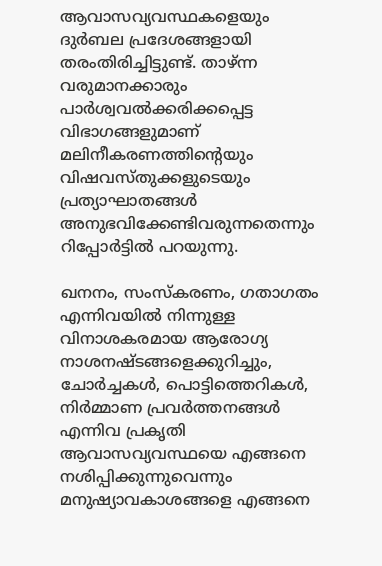ആവാസവ്യവസ്ഥകളെയും ദുര്‍ബല പ്രദേശങ്ങളായി തരംതിരിച്ചിട്ടുണ്ട്. താഴ്ന്ന വരുമാനക്കാരും പാർശ്വവൽക്കരിക്കപ്പെട്ട വിഭാഗങ്ങളുമാണ് മലിനീകരണത്തിന്റെയും വിഷവസ്തുക്കളുടെയും പ്രത്യാഘാതങ്ങള്‍ അനുഭവിക്കേണ്ടിവരുന്നതെന്നും റിപ്പോര്‍ട്ടില്‍ പറയുന്നു.

ഖനനം, സംസ്കരണം, ഗതാഗതം എന്നിവയിൽ നിന്നുള്ള വിനാശകരമായ ആരോഗ്യ നാശനഷ്ടങ്ങളെക്കുറിച്ചും, ചോർച്ചകൾ, പൊട്ടിത്തെറികൾ, നിർമ്മാണ പ്രവർത്തനങ്ങൾ എന്നിവ പ്രകൃതി ആവാസവ്യവസ്ഥയെ എങ്ങനെ നശിപ്പിക്കുന്നുവെന്നും മനുഷ്യാവകാശങ്ങളെ എങ്ങനെ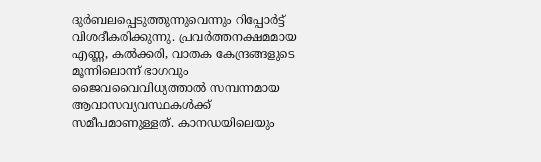ദുർബലപ്പെടുത്തുന്നുവെന്നും റിപ്പോർട്ട് വിശദീകരിക്കുന്നു. പ്രവർത്തനക്ഷമമായ എണ്ണ, കൽക്കരി, വാതക കേന്ദ്രങ്ങളുടെ മൂന്നിലൊന്ന് ഭാഗവും ജൈവവൈവിധ്യത്താൽ സമ്പന്നമായ ആവാസവ്യവസ്ഥകള്‍ക്ക് സമീപമാണുള്ളത്. കാനഡയിലെയും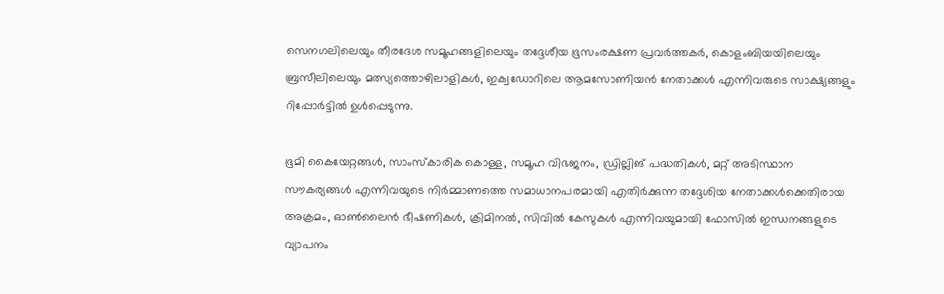സെനഗലിലെയും തീരദേശ സമൂഹങ്ങളിലെയും തദ്ദേശീയ ഭൂസംരക്ഷണ പ്രവർത്തകർ, കൊളംബിയയിലെയും ബ്രസീലിലെയും മത്സ്യത്തൊഴിലാളികൾ, ഇക്വഡോറിലെ ആമസോണിയൻ നേതാക്കൾ എന്നിവരുടെ സാക്ഷ്യങ്ങളും റിപ്പോർട്ടിൽ ഉൾപ്പെടുന്നു.

ഭൂമി കൈയേറ്റങ്ങൾ, സാംസ്കാരിക കൊള്ള, സമൂഹ വിഭജനം, ഡ്രില്ലിങ് പദ്ധതികൾ, മറ്റ് അടിസ്ഥാന സൗകര്യങ്ങൾ എന്നിവയുടെ നിർമ്മാണത്തെ സമാധാനപരമായി എതിർക്കുന്ന തദ്ദേശിയ നേതാക്കൾക്കെതിരായ അക്രമം, ഓൺലൈൻ ഭീഷണികൾ, ക്രിമിനൽ, സിവിൽ കേസുകൾ എന്നിവയുമായി ഫോസിൽ ഇന്ധനങ്ങളുടെ വ്യാപനം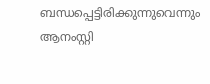ബന്ധപ്പെട്ടിരിക്കുന്നുവെന്നും ആനംസ്റ്റി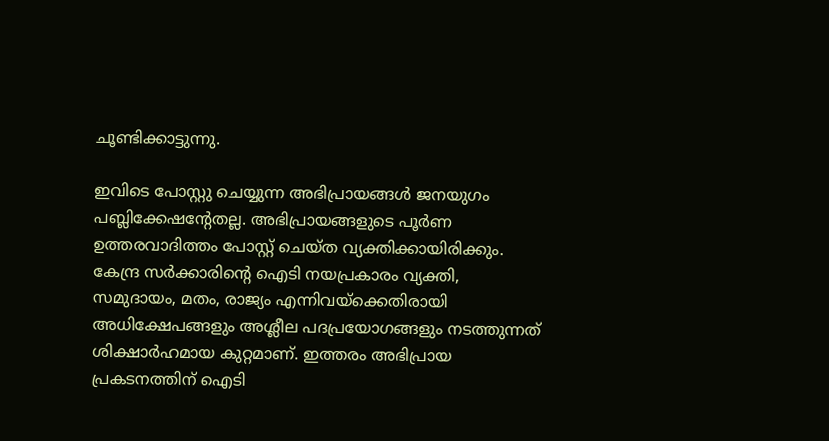ചൂണ്ടിക്കാട്ടുന്നു.

ഇവിടെ പോസ്റ്റു ചെയ്യുന്ന അഭിപ്രായങ്ങള്‍ ജനയുഗം പബ്ലിക്കേഷന്റേതല്ല. അഭിപ്രായങ്ങളുടെ പൂര്‍ണ ഉത്തരവാദിത്തം പോസ്റ്റ് ചെയ്ത വ്യക്തിക്കായിരിക്കും. കേന്ദ്ര സര്‍ക്കാരിന്റെ ഐടി നയപ്രകാരം വ്യക്തി, സമുദായം, മതം, രാജ്യം എന്നിവയ്‌ക്കെതിരായി അധിക്ഷേപങ്ങളും അശ്ലീല പദപ്രയോഗങ്ങളും നടത്തുന്നത് ശിക്ഷാര്‍ഹമായ കുറ്റമാണ്. ഇത്തരം അഭിപ്രായ പ്രകടനത്തിന് ഐടി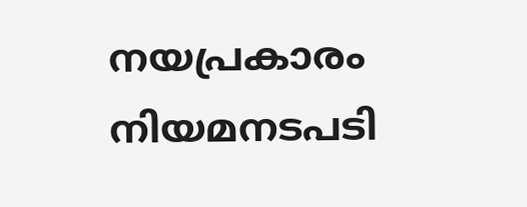നയപ്രകാരം നിയമനടപടി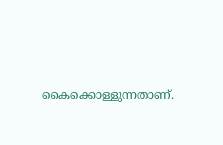കൈക്കൊള്ളുന്നതാണ്.